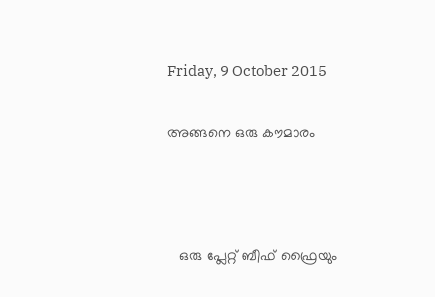Friday, 9 October 2015


അങ്ങനെ ഒരു കൗമാരം





   ഒരു പ്ലേറ്റ് ബീഫ് ഫ്രൈയും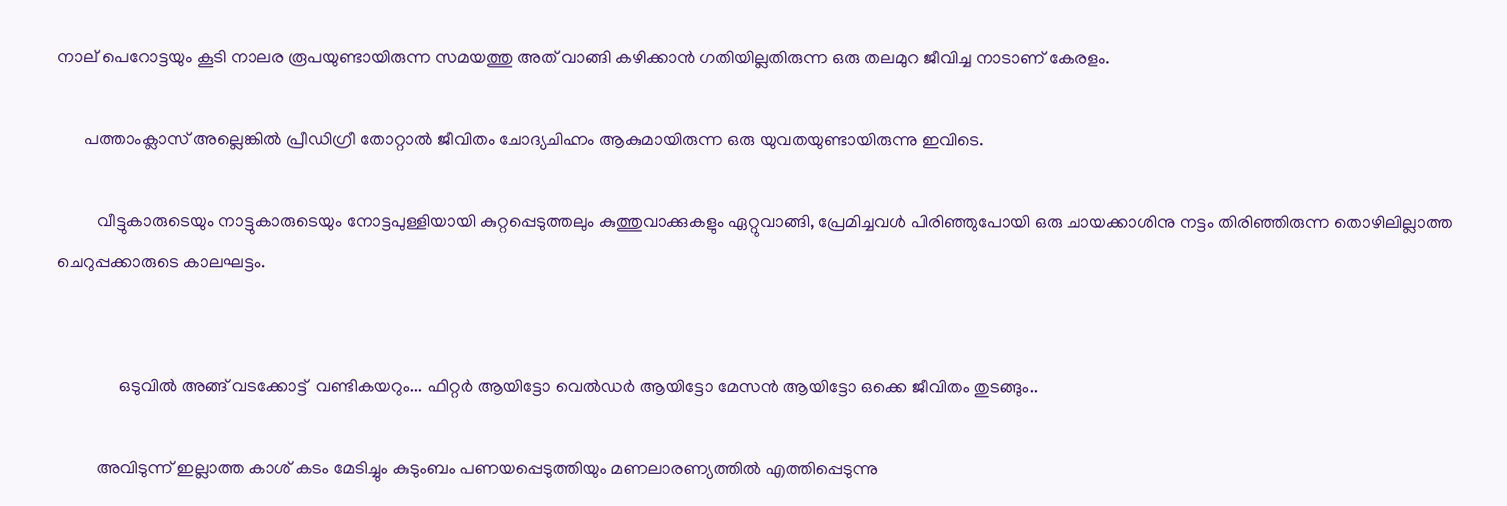നാല് പെറോട്ടയും കൂടി നാലര രൂപയുണ്ടായിരുന്ന സമയത്തു അത് വാങ്ങി കഴിക്കാന്‍ ഗതിയില്ലതിരുന്ന ഒരു തലമുറ ജീവിച്ച നാടാണ് കേരളം.

      പത്താംക്ലാസ് അല്ലെങ്കില്‍ പ്രീഡിഗ്രീ തോറ്റാല്‍ ജീവിതം ചോദ്യചിഹ്നം ആകുമായിരുന്ന ഒരു യുവതയുണ്ടായിരുന്നു ഇവിടെ.

         വീട്ടുകാരുടെയും നാട്ടുകാരുടെയും നോട്ടപുള്ളിയായി കുറ്റപ്പെടുത്തലും കുത്തുവാക്കുകളും ഏറ്റുവാങ്ങി, പ്രേമിച്ചവള്‍ പിരിഞ്ഞുപോയി ഒരു ചായക്കാശിനു നട്ടം തിരിഞ്ഞിരുന്ന തൊഴിലില്ലാത്ത ചെറുപ്പക്കാരുടെ കാലഘട്ടം.


              ഒടുവില്‍ അങ്ങ് വടക്കോട്ട്  വണ്ടികയറും... ഫിറ്റര്‍ ആയിട്ടോ വെല്‍ഡ‍ര്‍ ആയിട്ടോ മേസന്‍ ആയിട്ടോ ഒക്കെ ജീവിതം തുടങ്ങും..

         അവിടുന്ന് ഇല്ലാത്ത കാശ് കടം മേടിച്ചും കുടുംബം പണയപ്പെടുത്തിയും മണലാരണ്യത്തില്‍ എത്തിപ്പെടുന്നു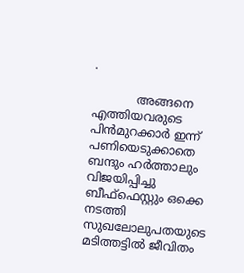.

            അങ്ങനെ എത്തിയവരുടെ പിന്‍മുറക്കാര്‍ ഇന്ന് പണിയെടുക്കാതെ ബന്ദും ഹര്‍ത്താലും വിജയിപ്പിച്ചു ബീഫ്ഫെസ്റ്റും ഒക്കെ നടത്തി സുഖലോലുപതയുടെ മടിത്തട്ടില്‍ ജീവിതം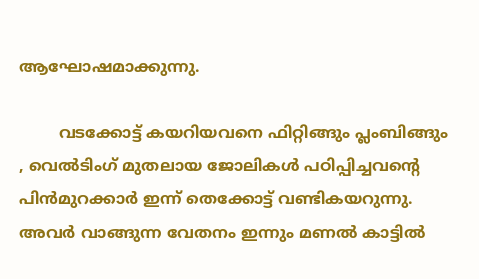ആഘോഷമാക്കുന്നു.

        വടക്കോട്ട്‌ കയറിയവനെ ഫിറ്റിങ്ങും പ്ലംബിങ്ങും , വെല്‍ടിംഗ് മുതലായ ജോലികള്‍ പഠിപ്പിച്ചവന്റെ പിന്‍മുറക്കാര്‍ ഇന്ന് തെക്കോട്ട്‌ വണ്ടികയറുന്നു. അവര്‍ വാങ്ങുന്ന വേതനം ഇന്നും മണല്‍ കാട്ടില്‍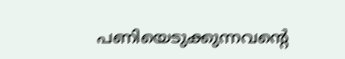പണിയെടുക്കുന്നവന്റെ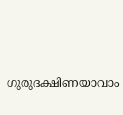ഗുരുദക്ഷിണയാവാം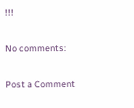!!!

No comments:

Post a Comment